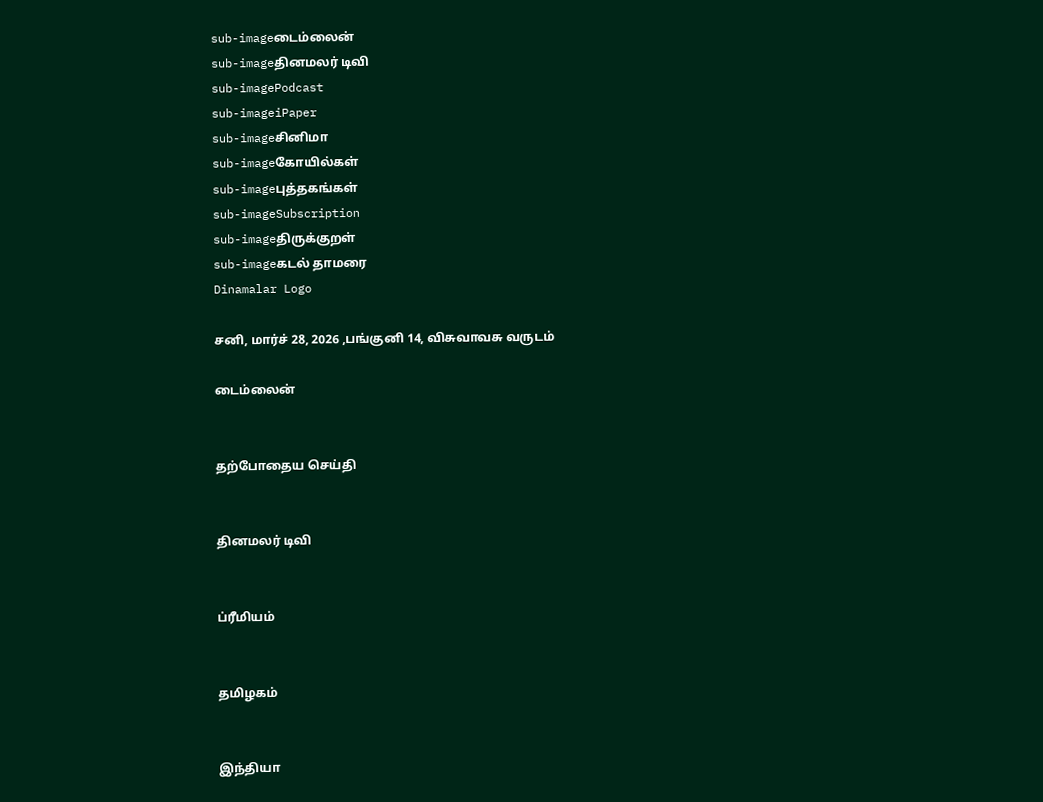sub-imageடைம்லைன்
sub-imageதினமலர் டிவி
sub-imagePodcast
sub-imageiPaper
sub-imageசினிமா
sub-imageகோயில்கள்
sub-imageபுத்தகங்கள்
sub-imageSubscription
sub-imageதிருக்குறள்
sub-imageகடல் தாமரை
Dinamalar Logo

சனி, மார்ச் 28, 2026 ,பங்குனி 14, விசுவாவசு வருடம்

டைம்லைன்


தற்போதைய செய்தி


தினமலர் டிவி


ப்ரீமியம்


தமிழகம்


இந்தியா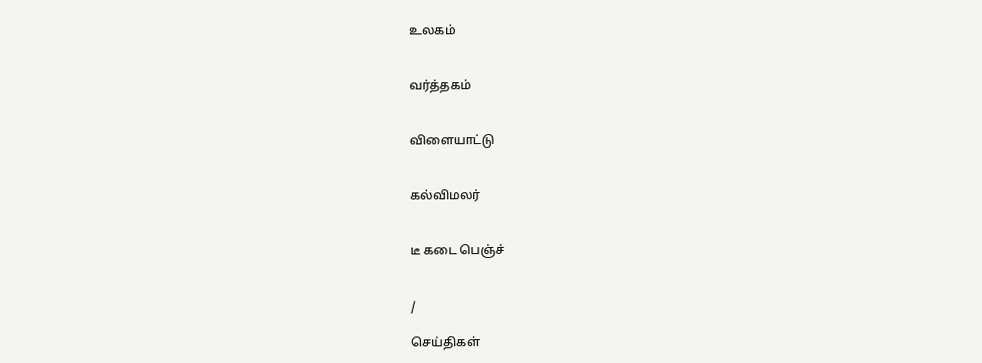உலகம்


வர்த்தகம்


விளையாட்டு


கல்விமலர்


டீ கடை பெஞ்ச்


/

செய்திகள்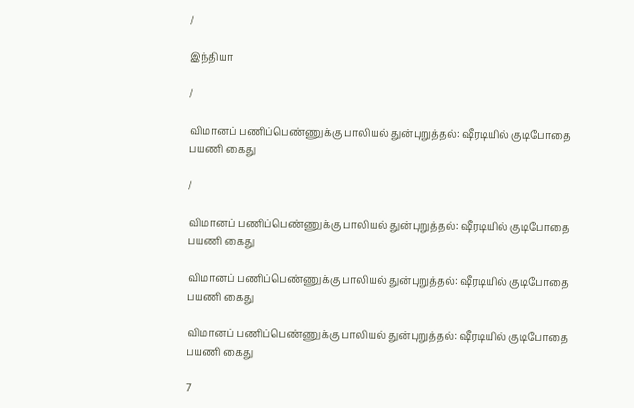/

இந்தியா

/

விமானப் பணிப்பெண்ணுக்கு பாலியல் துன்புறுத்தல்: ஷீரடியில் குடிபோதை பயணி கைது

/

விமானப் பணிப்பெண்ணுக்கு பாலியல் துன்புறுத்தல்: ஷீரடியில் குடிபோதை பயணி கைது

விமானப் பணிப்பெண்ணுக்கு பாலியல் துன்புறுத்தல்: ஷீரடியில் குடிபோதை பயணி கைது

விமானப் பணிப்பெண்ணுக்கு பாலியல் துன்புறுத்தல்: ஷீரடியில் குடிபோதை பயணி கைது

7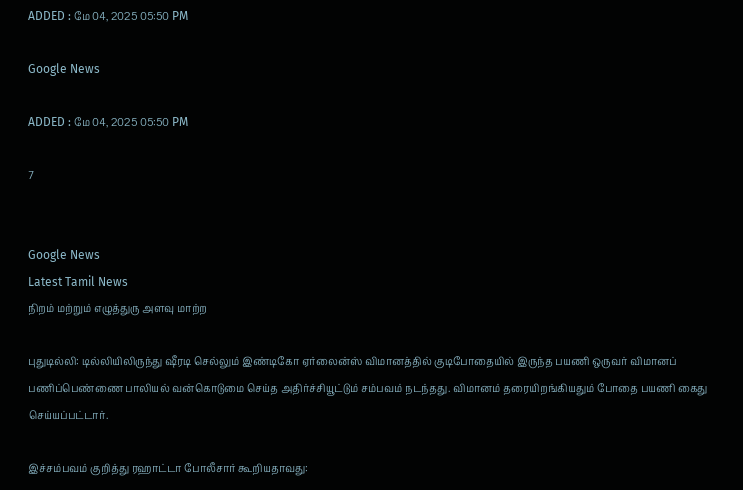ADDED : மே 04, 2025 05:50 PM

Google News

ADDED : மே 04, 2025 05:50 PM

7


Google News
Latest Tamil News
நிறம் மற்றும் எழுத்துரு அளவு மாற்ற

புதுடில்லி: டில்லியிலிருந்து ஷீரடி செல்லும் இண்டிகோ ஏர்லைன்ஸ் விமானத்தில் குடிபோதையில் இருந்த பயணி ஒருவர் விமானப் பணிப்பெண்ணை பாலியல் வன்கொடுமை செய்த அதிர்ச்சியூட்டும் சம்பவம் நடந்தது. விமானம் தரையிறங்கியதும் போதை பயணி கைது செய்யப்பட்டார்.

இச்சம்பவம் குறித்து ரஹாட்டா போலீசார் கூறியதாவது: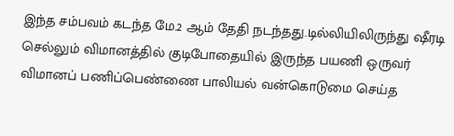இந்த சம்பவம் கடந்த மே.2 ஆம் தேதி நடந்தது.டில்லியிலிருந்து ஷீரடி செல்லும் விமானத்தில் குடிபோதையில் இருந்த பயணி ஒருவர் விமானப் பணிப்பெண்ணை பாலியல் வன்கொடுமை செய்த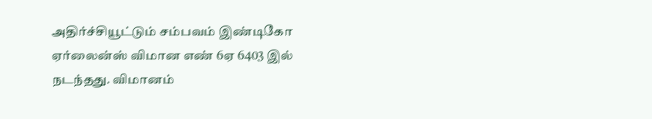அதிர்ச்சியூட்டும் சம்பவம் இண்டிகோ ஏர்லைன்ஸ் விமான எண் 6ஏ 6403 இல் நடந்தது. விமானம்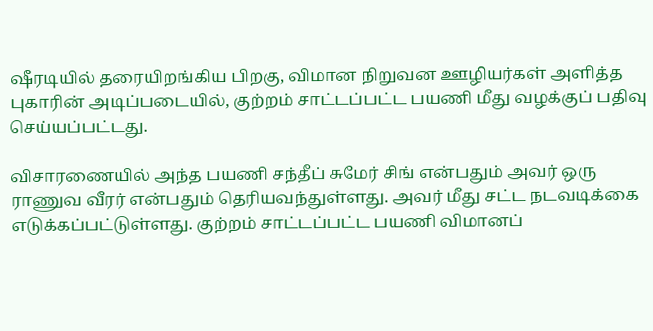ஷீரடியில் தரையிறங்கிய பிறகு, விமான நிறுவன ஊழியர்கள் அளித்த புகாரின் அடிப்படையில், குற்றம் சாட்டப்பட்ட பயணி மீது வழக்குப் பதிவு செய்யப்பட்டது.

விசாரணையில் அந்த பயணி சந்தீப் சுமேர் சிங் என்பதும் அவர் ஒரு ராணுவ வீரர் என்பதும் தெரியவந்துள்ளது. அவர் மீது சட்ட நடவடிக்கை எடுக்கப்பட்டுள்ளது. குற்றம் சாட்டப்பட்ட பயணி விமானப்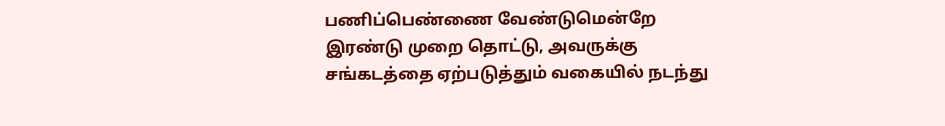பணிப்பெண்ணை வேண்டுமென்றே இரண்டு முறை தொட்டு, அவருக்கு சங்கடத்தை ஏற்படுத்தும் வகையில் நடந்து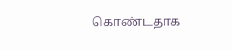கொண்டதாக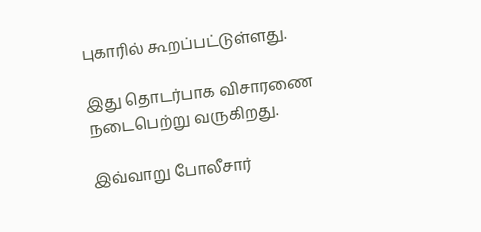புகாரில் கூறப்பட்டுள்ளது.

இது தொடர்பாக விசாரணை நடைபெற்று வருகிறது.

இவ்வாறு போலீசார்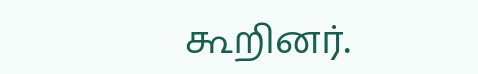கூறினர்.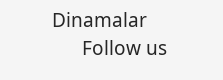Dinamalar
      Follow us